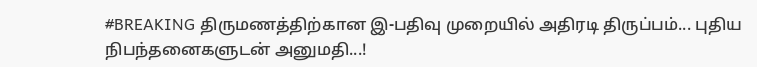#BREAKING திருமணத்திற்கான இ-பதிவு முறையில் அதிரடி திருப்பம்... புதிய நிபந்தனைகளுடன் அனுமதி...!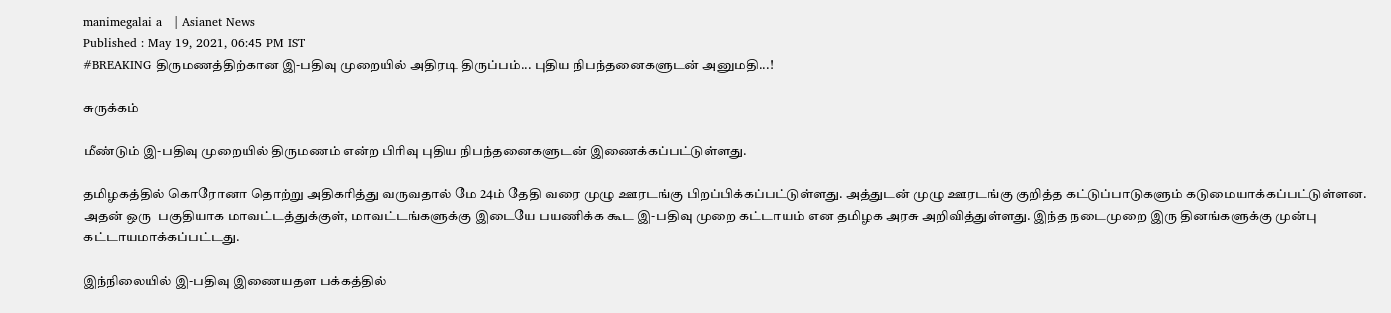manimegalai a   | Asianet News
Published : May 19, 2021, 06:45 PM IST
#BREAKING திருமணத்திற்கான இ-பதிவு முறையில் அதிரடி திருப்பம்... புதிய நிபந்தனைகளுடன் அனுமதி...!

சுருக்கம்

மீண்டும் இ-பதிவு முறையில் திருமணம் என்ற பிரிவு புதிய நிபந்தனைகளுடன் இணைக்கப்பட்டுள்ளது.

தமிழகத்தில் கொரோனா தொற்று அதிகரித்து வருவதால் மே 24ம் தேதி வரை முழு ஊரடங்கு பிறப்பிக்கப்பட்டுள்ளது. அத்துடன் முழு ஊரடங்கு குறித்த கட்டுப்பாடுகளும் கடுமையாக்கப்பட்டுள்ளன. அதன் ஒரு  பகுதியாக மாவட்டத்துக்குள், மாவட்டங்களுக்கு இடையே பயணிக்க கூட இ-பதிவு முறை கட்டாயம் என தமிழக அரசு அறிவித்துள்ளது. இந்த நடைமுறை இரு தினங்களுக்கு முன்பு  கட்டாயமாக்கப்பட்டது.

இந்நிலையில் இ-பதிவு இணையதள பக்கத்தில்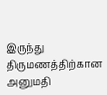இருந்து திருமணத்திற்கான அனுமதி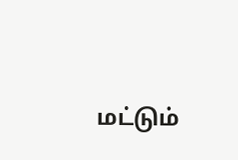மட்டும்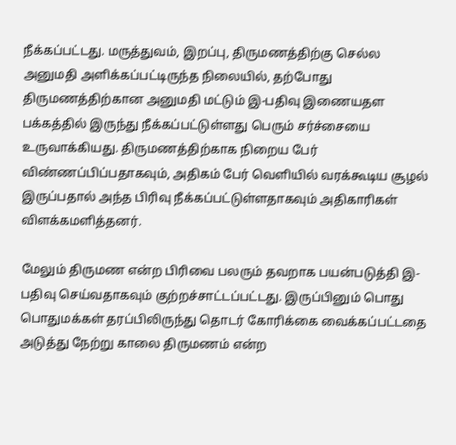நீக்கப்பட்டது. மருத்துவம், இறப்பு, திருமணத்திற்கு செல்ல அனுமதி அளிக்கப்பட்டிருந்த நிலையில், தற்போது திருமணத்திற்கான அனுமதி மட்டும் இ-பதிவு இணையதள பக்கத்தில் இருந்து நீக்கப்பட்டுள்ளது பெரும் சர்ச்சையை உருவாக்கியது. திருமணத்திற்காக நிறைய பேர் விண்ணப்பிப்பதாகவும், அதிகம் பேர் வெளியில் வரக்கூடிய சூழல் இருப்பதால் அந்த பிரிவு நீக்கப்பட்டுள்ளதாகவும் அதிகாரிகள் விளக்கமளித்தனர்.

மேலும் திருமண என்ற பிரிவை பலரும் தவறாக பயன்படுத்தி இ-பதிவு செய்வதாகவும் குற்றச்சாட்டப்பட்டது. இருப்பினும் பொது பொதுமக்கள் தரப்பிலிருந்து தொடர் கோரிக்கை வைக்கப்பட்டதை அடுத்து நேற்று காலை திருமணம் என்ற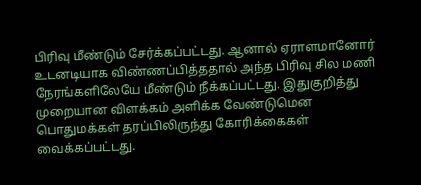பிரிவு மீண்டும் சேர்க்கப்பட்டது. ஆனால் ஏராளமானோர் உடனடியாக விண்ணப்பித்ததால் அந்த பிரிவு சில மணி நேரங்களிலேயே மீண்டும் நீக்கப்பட்டது. இதுகுறித்து முறையான விளக்கம் அளிக்க வேண்டுமென பொதுமக்கள் தரப்பிலிருந்து கோரிக்கைகள் வைக்கப்பட்டது.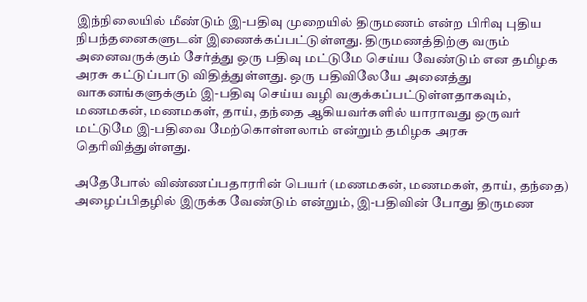இந்நிலையில் மீண்டும் இ-பதிவு முறையில் திருமணம் என்ற பிரிவு புதிய நிபந்தனைகளுடன் இணைக்கப்பட்டுள்ளது. திருமணத்திற்கு வரும் அனைவருக்கும் சேர்த்து ஒரு பதிவு மட்டுமே செய்ய வேண்டும் என தமிழக அரசு கட்டுப்பாடு விதித்துள்ளது. ஒரு பதிவிலேயே அனைத்து வாகனங்களுக்கும் இ-பதிவு செய்ய வழி வகுக்கப்பட்டுள்ளதாகவும், மணமகன், மணமகள், தாய், தந்தை ஆகியவர்களில் யாராவது ஒருவர் மட்டுமே இ-பதிவை மேற்கொள்ளலாம் என்றும் தமிழக அரசு தெரிவித்துள்ளது.

அதேபோல் விண்ணப்பதாரரின் பெயர் (மணமகன், மணமகள், தாய், தந்தை) அழைப்பிதழில் இருக்க வேண்டும் என்றும், இ-பதிவின் போது திருமண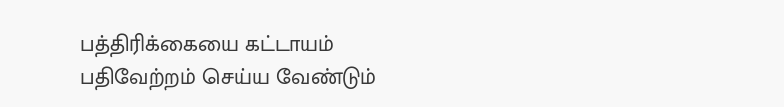பத்திரிக்கையை கட்டாயம் பதிவேற்றம் செய்ய வேண்டும்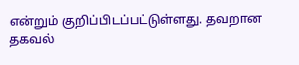என்றும் குறிப்பிடப்பட்டுள்ளது. தவறான தகவல்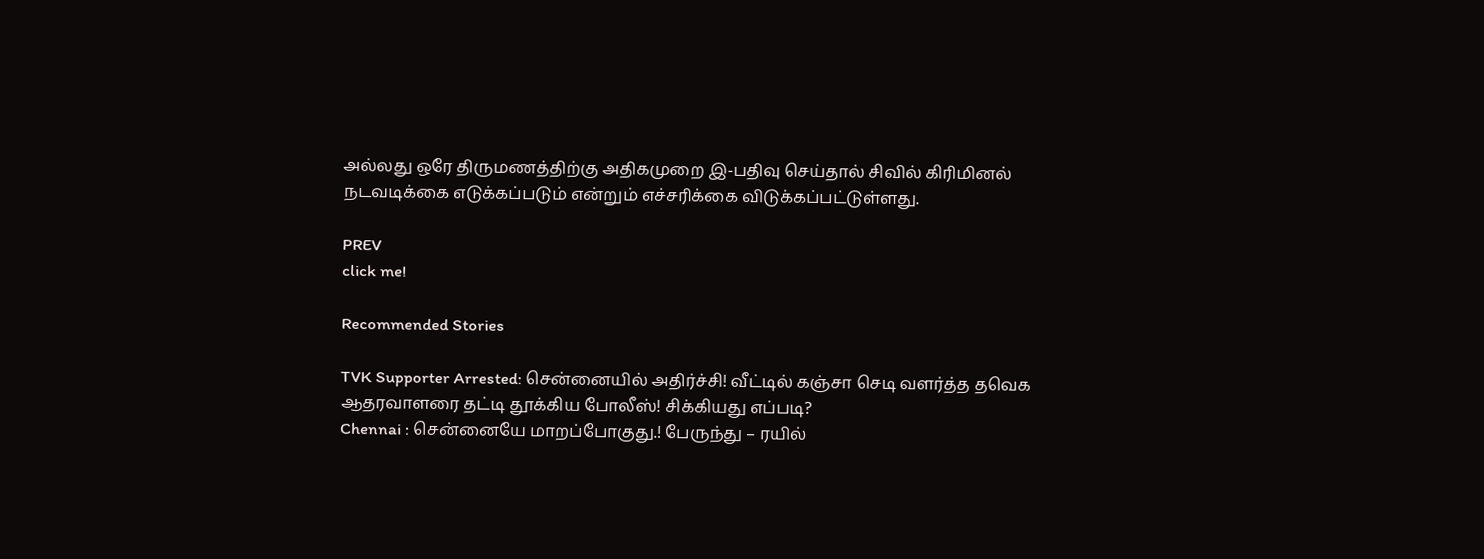அல்லது ஒரே திருமணத்திற்கு அதிகமுறை இ-பதிவு செய்தால் சிவில் கிரிமினல் நடவடிக்கை எடுக்கப்படும் என்றும் எச்சரிக்கை விடுக்கப்பட்டுள்ளது.

PREV
click me!

Recommended Stories

TVK Supporter Arrested: சென்னையில் அதிர்ச்சி! வீட்டில் கஞ்சா செடி வளர்த்த தவெக ஆதரவாளரை தட்டி தூக்கிய போலீஸ்! சிக்கியது எப்படி?
Chennai : சென்னையே மாறப்போகுது.! பேருந்து – ரயில்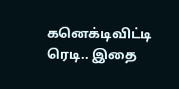கனெக்டிவிட்டி ரெடி.. இதை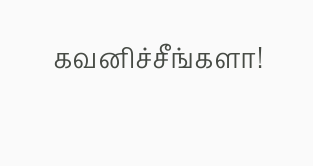கவனிச்சீங்களா!